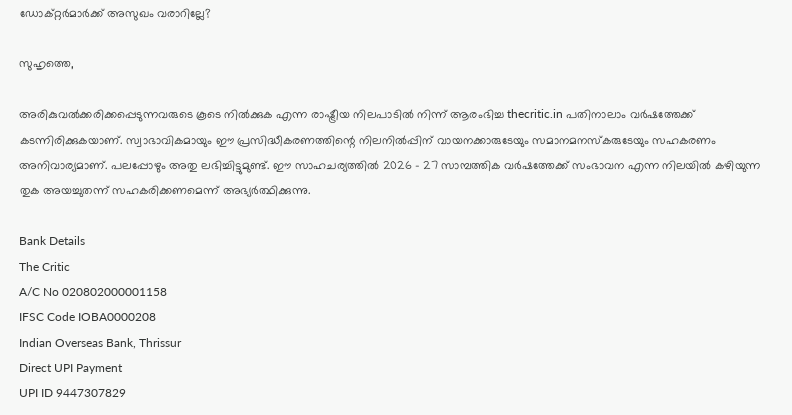ഡോക്റ്റര്‍മാര്‍ക്ക് അസുഖം വരാറില്ലേ?

സുഹൃത്തെ,

അരികുവല്‍ക്കരിക്കപ്പെടുന്നവരുടെ കൂടെ നില്‍ക്കുക എന്ന രാഷ്ട്രീയ നിലപാടില്‍ നിന്ന് ആരംഭിച്ച thecritic.in പതിനാലാം വര്‍ഷത്തേക്ക് കടന്നിരിക്കുകയാണ്. സ്വാഭാവികമായും ഈ പ്രസിദ്ധീകരണത്തിന്റെ നിലനില്‍പ്പിന് വായനക്കാരുടേയും സമാനമനസ്‌കരുടേയും സഹകരണം അനിവാര്യമാണ്. പലപ്പോഴും അതു ലഭിച്ചിട്ടുമുണ്ട്. ഈ സാഹചര്യത്തില്‍ 2026 - 27 സാമ്പത്തിക വര്‍ഷത്തേക്ക് സംഭാവന എന്ന നിലയില്‍ കഴിയുന്ന തുക അയച്ചുതന്ന് സഹകരിക്കണമെന്ന് അഭ്യര്‍ത്ഥിക്കുന്നു.

Bank Details
The Critic
A/C No 020802000001158
IFSC Code IOBA0000208
Indian Overseas Bank, Thrissur
Direct UPI Payment
UPI ID 9447307829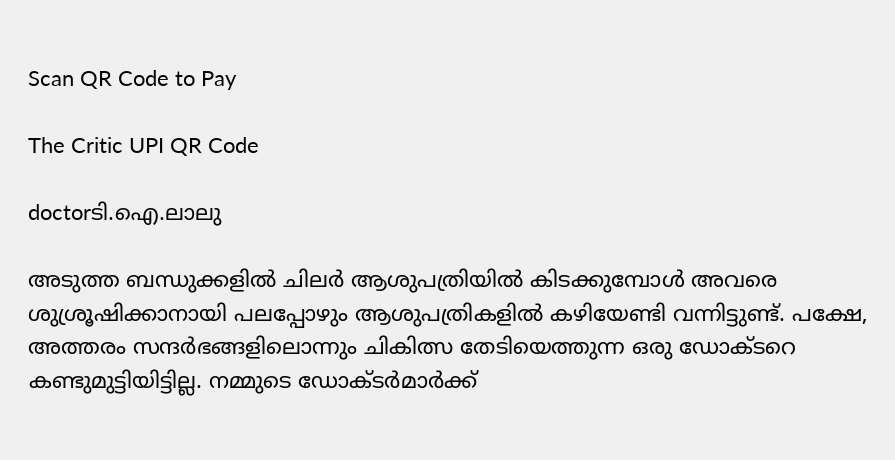Scan QR Code to Pay

The Critic UPI QR Code

doctorടി.ഐ.ലാലു

അടുത്ത ബന്ധുക്കളില്‍ ചിലര്‍ ആശുപത്രിയില്‍ കിടക്കുമ്പോള്‍ അവരെ ശുശ്രൂഷിക്കാനായി പലപ്പോഴും ആശുപത്രികളില്‍ കഴിയേണ്ടി വന്നിട്ടുണ്ട്. പക്ഷേ, അത്തരം സന്ദര്‍ഭങ്ങളിലൊന്നും ചികിത്സ തേടിയെത്തുന്ന ഒരു ഡോക്ടറെ കണ്ടുമുട്ടിയിട്ടില്ല. നമ്മുടെ ഡോക്ടര്‍മാര്‍ക്ക്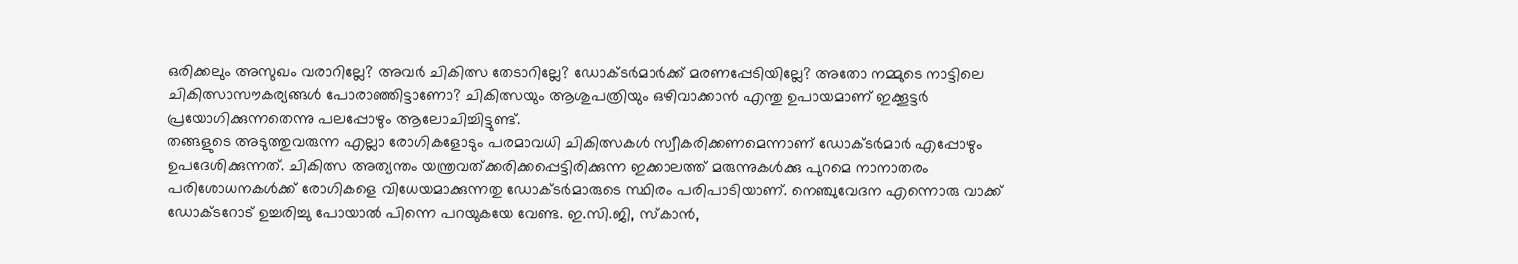ഒരിക്കലും അസുഖം വരാറില്ലേ? അവര്‍ ചികിത്സ തേടാറില്ലേ? ഡോക്ടര്‍മാര്‍ക്ക് മരണപ്പേടിയില്ലേ? അതോ നമ്മുടെ നാട്ടിലെ ചികിത്സാസൗകര്യങ്ങള്‍ പോരാഞ്ഞിട്ടാണോ? ചികിത്സയും ആശുപത്രിയും ഒഴിവാക്കാന്‍ എന്തു ഉപായമാണ് ഇക്കൂട്ടര്‍ പ്രയോഗിക്കുന്നതെന്നു പലപ്പോഴും ആലോചിച്ചിട്ടുണ്ട്.
തങ്ങളുടെ അടുത്തുവരുന്ന എല്ലാ രോഗികളോടും പരമാവധി ചികിത്സകള്‍ സ്വീകരിക്കണമെന്നാണ് ഡോക്ടര്‍മാര്‍ എപ്പോഴും ഉപദേശിക്കുന്നത്. ചികിത്സ അത്യന്തം യന്ത്രവത്ക്കരിക്കപ്പെട്ടിരിക്കുന്ന ഇക്കാലത്ത് മരുന്നുകള്‍ക്കു പുറമെ നാനാതരം പരിശോധനകള്‍ക്ക് രോഗികളെ വിധേയമാക്കുന്നതു ഡോക്ടര്‍മാരുടെ സ്ഥിരം പരിപാടിയാണ്. നെഞ്ചുവേദന എന്നൊരു വാക്ക് ഡോക്ടറോട് ഉച്ചരിച്ചു പോയാല്‍ പിന്നെ പറയുകയേ വേണ്ട. ഇ.സി.ജി, സ്‌കാന്‍,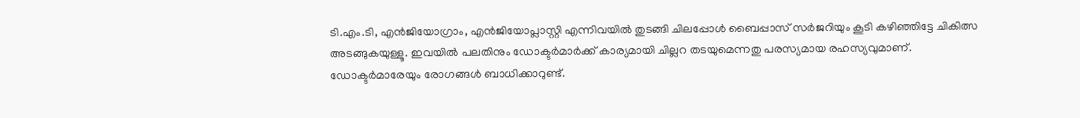ടി.എം.ടി, എന്‍ജിയോഗ്രാം, എന്‍ജിയോപ്ലാസ്റ്റി എന്നിവയില്‍ തുടങ്ങി ചിലപ്പോള്‍ ബൈപ്പാസ് സര്‍ജറിയും കൂടി കഴിഞ്ഞിട്ടേ ചികിത്സ അടങ്ങുകയുള്ളൂ. ഇവയില്‍ പലതിനും ഡോക്ടര്‍മാര്‍ക്ക് കാര്യമായി ചില്ലറ തടയുമെന്നതു പരസ്യമായ രഹസ്യവുമാണ്.
ഡോക്ടര്‍മാരേയും രോഗങ്ങള്‍ ബാധിക്കാറുണ്ട്.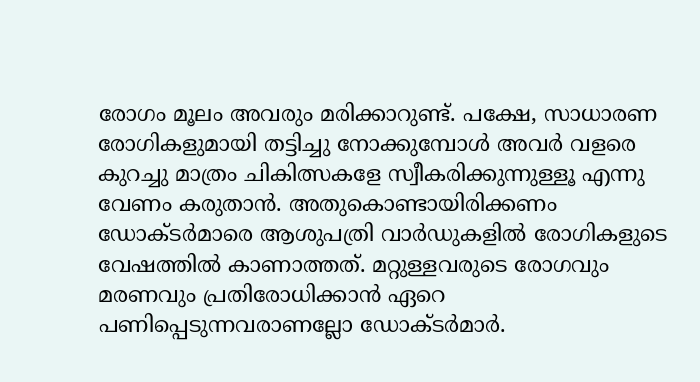രോഗം മൂലം അവരും മരിക്കാറുണ്ട്. പക്ഷേ, സാധാരണ രോഗികളുമായി തട്ടിച്ചു നോക്കുമ്പോള്‍ അവര്‍ വളരെ കുറച്ചു മാത്രം ചികിത്സകളേ സ്വീകരിക്കുന്നുള്ളൂ എന്നു വേണം കരുതാന്‍. അതുകൊണ്ടായിരിക്കണം ഡോക്ടര്‍മാരെ ആശുപത്രി വാര്‍ഡുകളില്‍ രോഗികളുടെ വേഷത്തില്‍ കാണാത്തത്. മറ്റുള്ളവരുടെ രോഗവും മരണവും പ്രതിരോധിക്കാന്‍ ഏറെ പണിപ്പെടുന്നവരാണല്ലോ ഡോക്ടര്‍മാര്‍.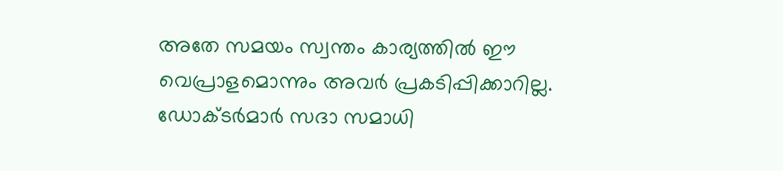അതേ സമയം സ്വന്തം കാര്യത്തില്‍ ഈ വെപ്രാളമൊന്നും അവര്‍ പ്രകടിപ്പിക്കാറില്ല. ഡോക്ടര്‍മാര്‍ സദാ സമാധി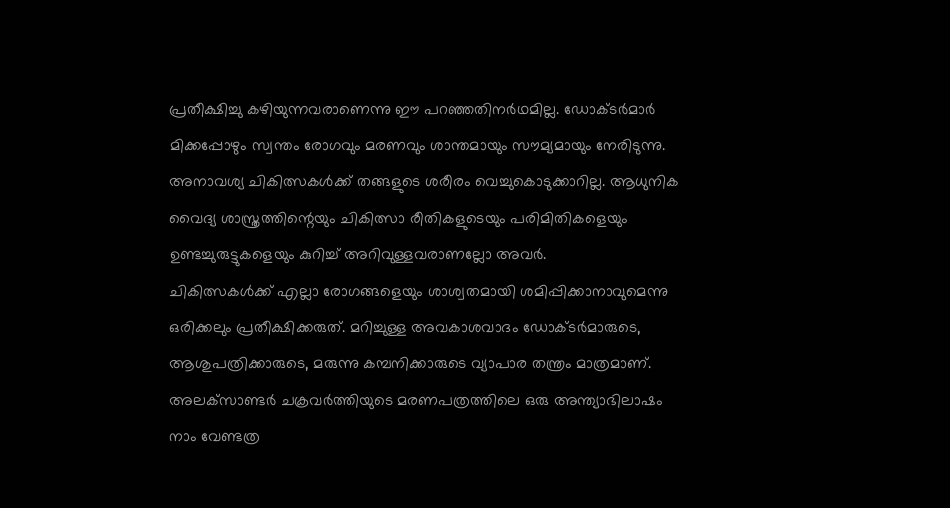പ്രതീക്ഷിച്ചു കഴിയുന്നവരാണെന്നു ഈ പറഞ്ഞതിനര്‍ഥമില്ല. ഡോക്ടര്‍മാര്‍ മിക്കപ്പോഴും സ്വന്തം രോഗവും മരണവും ശാന്തമായും സൗമ്യമായും നേരിടുന്നു. അനാവശ്യ ചികിത്സകള്‍ക്ക് തങ്ങളുടെ ശരീരം വെച്ചുകൊടുക്കാറില്ല. ആധുനിക വൈദ്യ ശാസ്ത്രത്തിന്റെയും ചികിത്സാ രീതികളുടെയും പരിമിതികളെയും ഉണ്ടച്ചുരുട്ടുകളെയും കുറിച്ച് അറിവുള്ളവരാണല്ലോ അവര്‍.
ചികിത്സകള്‍ക്ക് എല്ലാ രോഗങ്ങളെയും ശാശ്വതമായി ശമിപ്പിക്കാനാവുമെന്നു ഒരിക്കലും പ്രതീക്ഷിക്കരുത്. മറിച്ചുള്ള അവകാശവാദം ഡോക്ടര്‍മാരുടെ, ആശുപത്രിക്കാരുടെ, മരുന്നു കമ്പനിക്കാരുടെ വ്യാപാര തന്ത്രം മാത്രമാണ്. അലക്‌സാണ്ടര്‍ ചക്രവര്‍ത്തിയുടെ മരണപത്രത്തിലെ ഒരു അന്ത്യാഭിലാഷം നാം വേണ്ടത്ര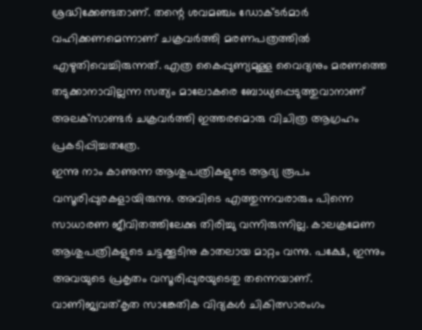ശ്രദ്ധിക്കേണ്ടതാണ്. തന്റെ ശവമഞ്ചം ഡോക്ടര്‍മാര്‍ വഹിക്കണമെന്നാണ് ചക്രവര്‍ത്തി മരണപത്രത്തില്‍ എഴുതിവെച്ചിരുന്നത്. എത്ര കൈപ്പുണ്യമുള്ള വൈദ്യനും മരണത്തെ തടുക്കാനാവില്ലന്ന സത്യം മാലോകരെ ബോധ്യപ്പെടുത്തുവാനാണ് അലക്‌സാണ്ടര്‍ ചക്രവര്‍ത്തി ഇത്തരമൊരു വിചിത്ര ആഗ്രഹം പ്രകടിപ്പിച്ചതത്രേ.
ഇന്നു നാം കാണുന്ന ആശുപത്രികളുടെ ആദ്യ രൂപം വസൂരിപ്പുരകളായിരുന്നു. അവിടെ എത്തുന്നവരാരും പിന്നെ സാധാരണ ജീവിതത്തിലേക്കു തിരിച്ചു വന്നിരുന്നില്ല. കാലക്രമേണ ആശുപത്രികളുടെ ചട്ടക്കൂടിനു കാതലായ മാറ്റം വന്നു. പക്ഷേ, ഇന്നും അവയുടെ പ്രകൃതം വസൂരിപ്പുരയുടെതു തന്നെയാണ്. വാണിജ്യവത്കൃത സാങ്കേതിക വിദ്യകള്‍ ചികിത്സാരംഗം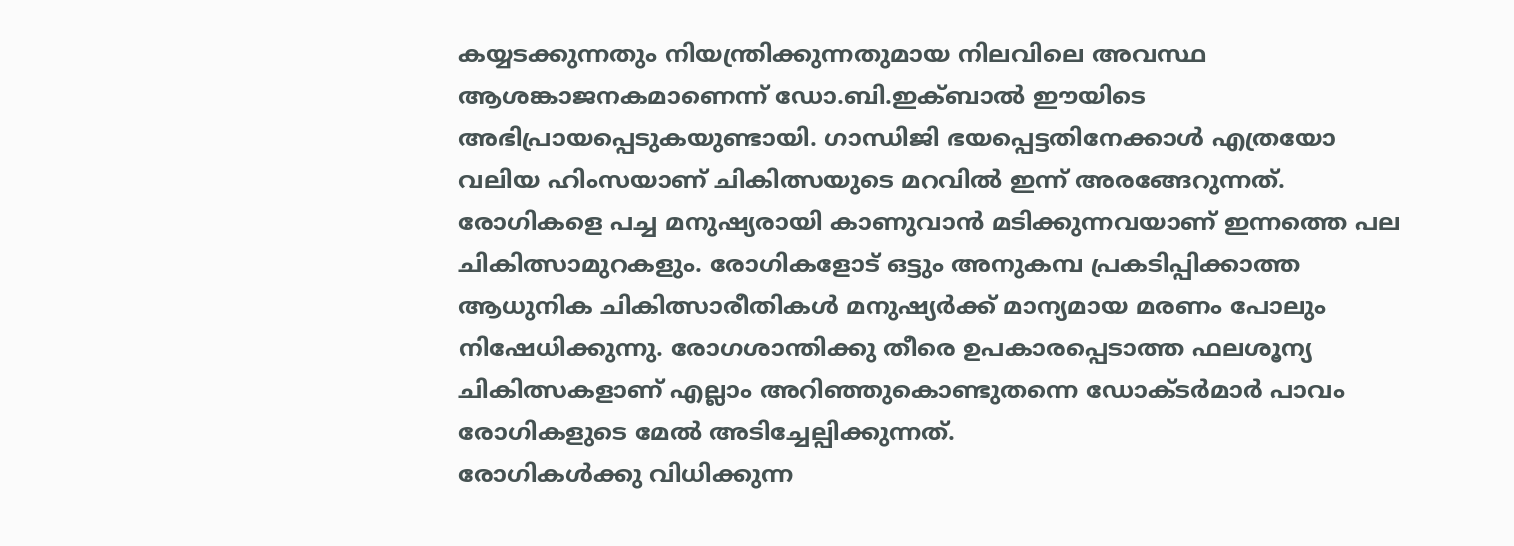കയ്യടക്കുന്നതും നിയന്ത്രിക്കുന്നതുമായ നിലവിലെ അവസ്ഥ ആശങ്കാജനകമാണെന്ന് ഡോ.ബി.ഇക്ബാല്‍ ഈയിടെ അഭിപ്രായപ്പെടുകയുണ്ടായി. ഗാന്ധിജി ഭയപ്പെട്ടതിനേക്കാള്‍ എത്രയോ വലിയ ഹിംസയാണ് ചികിത്സയുടെ മറവില്‍ ഇന്ന് അരങ്ങേറുന്നത്. രോഗികളെ പച്ച മനുഷ്യരായി കാണുവാന്‍ മടിക്കുന്നവയാണ് ഇന്നത്തെ പല ചികിത്സാമുറകളും. രോഗികളോട് ഒട്ടും അനുകമ്പ പ്രകടിപ്പിക്കാത്ത ആധുനിക ചികിത്സാരീതികള്‍ മനുഷ്യര്‍ക്ക് മാന്യമായ മരണം പോലും നിഷേധിക്കുന്നു. രോഗശാന്തിക്കു തീരെ ഉപകാരപ്പെടാത്ത ഫലശൂന്യ ചികിത്സകളാണ് എല്ലാം അറിഞ്ഞുകൊണ്ടുതന്നെ ഡോക്ടര്‍മാര്‍ പാവം രോഗികളുടെ മേല്‍ അടിച്ചേല്പിക്കുന്നത്.
രോഗികള്‍ക്കു വിധിക്കുന്ന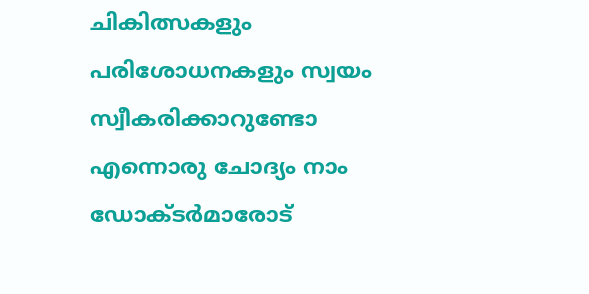ചികിത്സകളും പരിശോധനകളും സ്വയം സ്വീകരിക്കാറുണ്ടോ എന്നൊരു ചോദ്യം നാം ഡോക്ടര്‍മാരോട്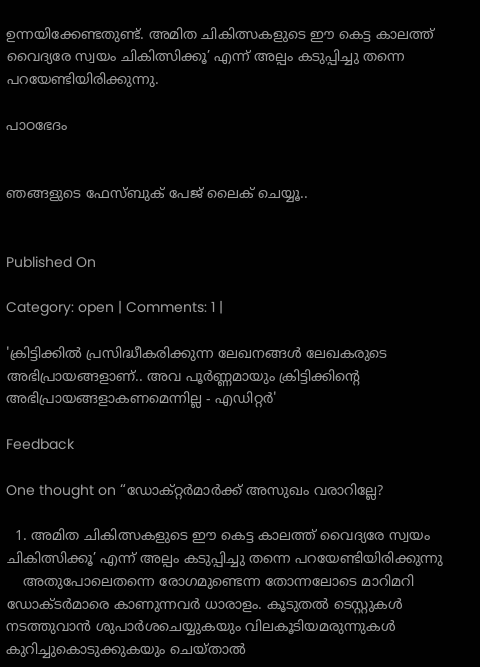ഉന്നയിക്കേണ്ടതുണ്ട്. അമിത ചികിത്സകളുടെ ഈ കെട്ട കാലത്ത് വൈദ്യരേ സ്വയം ചികിത്സിക്കൂ’ എന്ന് അല്പം കടുപ്പിച്ചു തന്നെ പറയേണ്ടിയിരിക്കുന്നു.

പാഠഭേദം


ഞങ്ങളുടെ ഫേസ്ബുക് പേജ് ലൈക് ചെയ്യൂ..


Published On

Category: open | Comments: 1 |

'ക്രിട്ടിക്കില്‍ പ്രസിദ്ധീകരിക്കുന്ന ലേഖനങ്ങള്‍ ലേഖകരുടെ അഭിപ്രായങ്ങളാണ്.. അവ പൂര്‍ണ്ണമായും ക്രിട്ടിക്കിന്റെ അഭിപ്രായങ്ങളാകണമെന്നില്ല - എഡിറ്റര്‍'

Feedback

One thought on “ഡോക്റ്റര്‍മാര്‍ക്ക് അസുഖം വരാറില്ലേ?

  1. അമിത ചികിത്സകളുടെ ഈ കെട്ട കാലത്ത് വൈദ്യരേ സ്വയം ചികിത്സിക്കൂ’ എന്ന് അല്പം കടുപ്പിച്ചു തന്നെ പറയേണ്ടിയിരിക്കുന്നു
    അതുപോലെതന്നെ രോഗമുണ്ടെന്ന തോന്നലോടെ മാറിമറി ഡോക്ടര്‍മാരെ കാണുന്നവര്‍ ധാരാളം. കൂടുതല്‍ ടെസ്റ്റുകള്‍ നടത്തുവാന്‍ ശുപാര്‍ശചെയ്യുകയും വിലകൂടിയമരുന്നുകള്‍ കുറിച്ചുകൊടുക്കുകയും ചെയ്താല്‍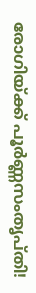രോഗിയ്ക്ക് പൂര്‍ണ്ണസംതൃപ്തി!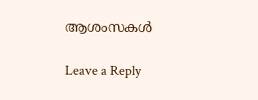ആശംസകള്‍

Leave a Reply